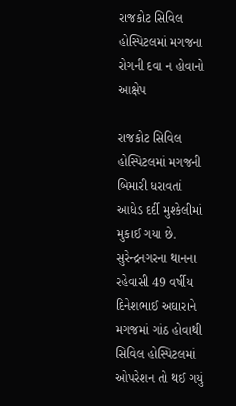રાજકોટ સિવિલ હોસ્પિટલમાં મગજના રોગની દવા ન હોવાનો આક્ષેપ

રાજકોટ સિવિલ હોસ્પિટલમાં મગજની બિમારી ધરાવતાં આધેડ દર્દી મુશ્કેલીમાં મુકાઈ ગયા છે. સુરેન્દ્રનગરના થાનના રહેવાસી 49 વર્ષીય દિનેશભાઈ અઘારાને મગજમાં ગાંઠ હોવાથી સિવિલ હોસ્પિટલમાં ઓપરેશન તો થઈ ગયું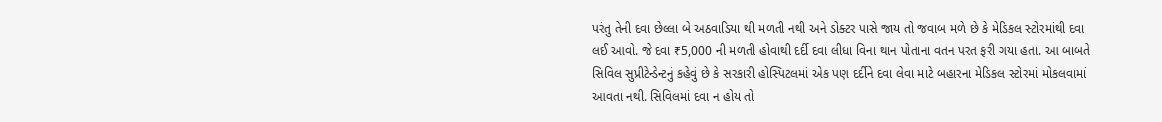પરંતુ તેની દવા છેલ્લા બે અઠવાડિયા થી મળતી નથી અને ડોક્ટર પાસે જાય તો જવાબ મળે છે કે મેડિકલ સ્ટોરમાંથી દવા લઈ આવો. જે દવા ₹5,000 ની મળતી હોવાથી દર્દી દવા લીધા વિના થાન પોતાના વતન પરત ફરી ગયા હતા. આ બાબતે સિવિલ સુપ્રીટેન્ડેન્ટનું કહેવું છે કે સરકારી હોસ્પિટલમાં એક પણ દર્દીને દવા લેવા માટે બહારના મેડિકલ સ્ટોરમાં મોકલવામાં આવતા નથી. સિવિલમાં દવા ન હોય તો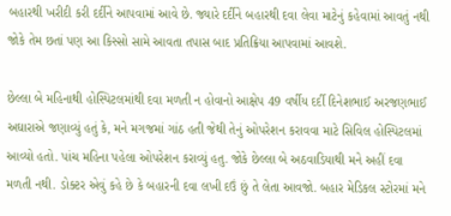બહારથી ખરીદી કરી દર્દીને આપવામાં આવે છે. જ્યારે દર્દીને બહારથી દવા લેવા માટેનું કહેવામાં આવતું નથી જોકે તેમ છતાં પણ આ કિસ્સો સામે આવતા તપાસ બાદ પ્રતિક્રિયા આપવામાં આવશે.

છેલ્લા બે મહિનાથી હોસ્પિટલમાંથી દવા મળતી ન હોવાનો આક્ષેપ 49 વર્ષીય દર્દી દિનેશભાઈ અરજણભાઈ અઘારાએ જણાવ્યું હતું કે, મને મગજમાં ગાંઠ હતી જેથી તેનું ઓપરેશન કરાવવા માટે સિવિલ હોસ્પિટલમાં આવ્યો હતો. પાંચ મહિના પહેલા ઓપરેશન કરાવ્યું હતુ. જોકે છેલ્લા બે અઠવાડિયાથી મને અહીં દવા મળતી નથી. ડોક્ટર એવું કહે છે કે બહારની દવા લખી દઉં છું તે લેતા આવજો. બહાર મેડિકલ સ્ટોરમાં મને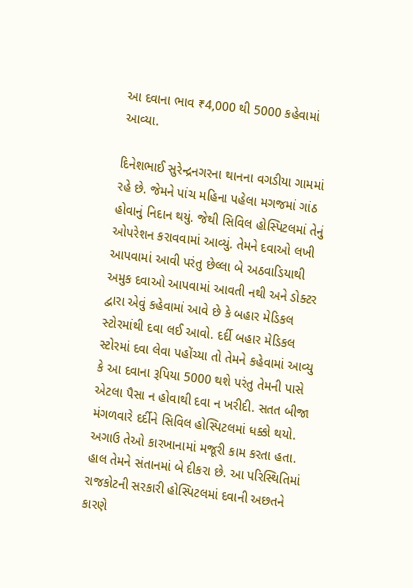આ દવાના ભાવ ₹4,000 થી 5000 કહેવામાં આવ્યા.

દિનેશભાઈ સુરેન્દ્રનગરના થાનના વગડીયા ગામમાં રહે છે. જેમને પાંચ મહિના પહેલા મગજમાં ગાંઠ હોવાનું નિદાન થયું. જેથી સિવિલ હોસ્પિટલમાં તેનું ઓપરેશન કરાવવામાં આવ્યું. તેમને દવાઓ લખી આપવામાં આવી પરંતુ છેલ્લા બે અઠવાડિયાથી અમુક દવાઓ આપવામાં આવતી નથી અને ડોક્ટર દ્વારા એવું કહેવામાં આવે છે કે બહાર મેડિકલ સ્ટોરમાંથી દવા લઈ આવો. દર્દી બહાર મેડિકલ સ્ટોરમાં દવા લેવા પહોંચ્યા તો તેમને કહેવામાં આવ્યુ કે આ દવાના રૂપિયા 5000 થશે પરંતુ તેમની પાસે એટલા પૈસા ન હોવાથી દવા ન ખરીદી. સતત બીજા મંગળવારે દર્દીને સિવિલ હોસ્પિટલમાં ધક્કો થયો. અગાઉ તેઓ કારખાનામાં મજૂરી કામ કરતા હતા. હાલ તેમને સંતાનમાં બે દીકરા છે. આ પરિસ્થિતિમાં રાજકોટની સરકારી હોસ્પિટલમાં દવાની અછતને કારણે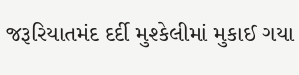જરૂરિયાતમંદ દર્દી મુશ્કેલીમાં મુકાઈ ગયા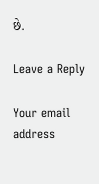છે.

Leave a Reply

Your email address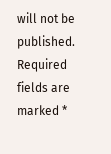will not be published. Required fields are marked *